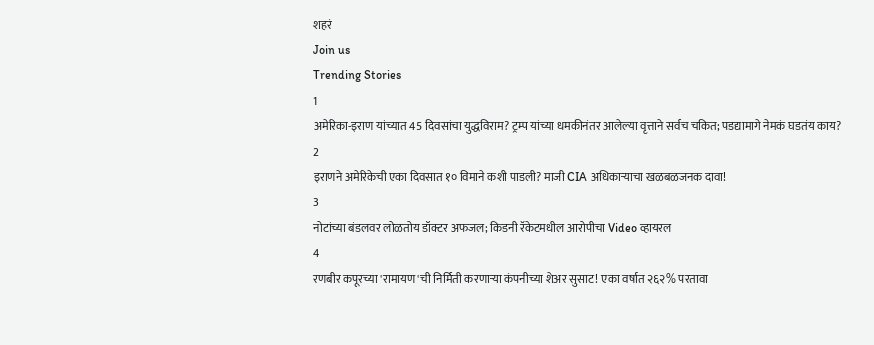शहरं
Join us
Trending Stories
1
अमेरिका-इराण यांच्यात 45 दिवसांचा युद्धविराम? ट्रम्प यांच्या धमकीनंतर आलेल्या वृत्ताने सर्वच चकित; पडद्यामागे नेमकं घडतंय काय?
2
इराणने अमेरिकेची एका दिवसात १० विमाने कशी पाडली? माजी CIA अधिकाऱ्याचा खळबळजनक दावा!
3
नोटांच्या बंडलवर लोळतोय डॉक्टर अफजल; किडनी रॅकेटमधील आरोपीचा Video व्हायरल
4
रणबीर कपूरच्या 'रामायण'ची निर्मिती करणाऱ्या कंपनीच्या शेअर सुसाट! एका वर्षात २६२% परतावा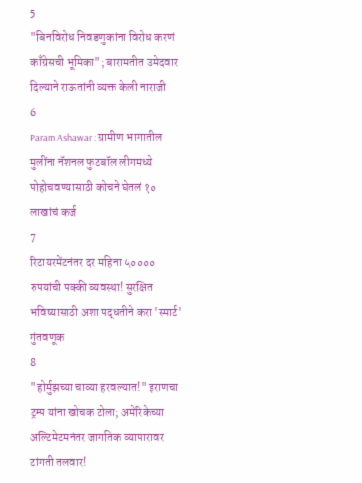5
"बिनविरोध निवडणुकांना विरोध करणं काँग्रेसची भूमिका"; बारामतीत उमेदवार दिल्याने राऊतांनी व्यक्त केली नाराजी
6
Param Ashawar : ग्रामीण भागातील मुलींना नॅशनल फुटबॉल लीगमध्ये पोहोचवण्यासाठी कोचने घेतलं १० लाखांचं कर्ज
7
रिटायरमेंटनंतर दर महिना ५०००० रुपयांची पक्की व्यवस्था! सुरक्षित भविष्यासाठी अशा पद्धतीने करा 'स्मार्ट' गुंतवणूक
8
"होर्मुझच्या चाव्या हरवल्यात!" इराणचा ट्रम्प यांना खोचक टोला; अमेरिकेच्या अल्टिमेटमनंतर जागतिक व्यापारावर टांगती तलवार!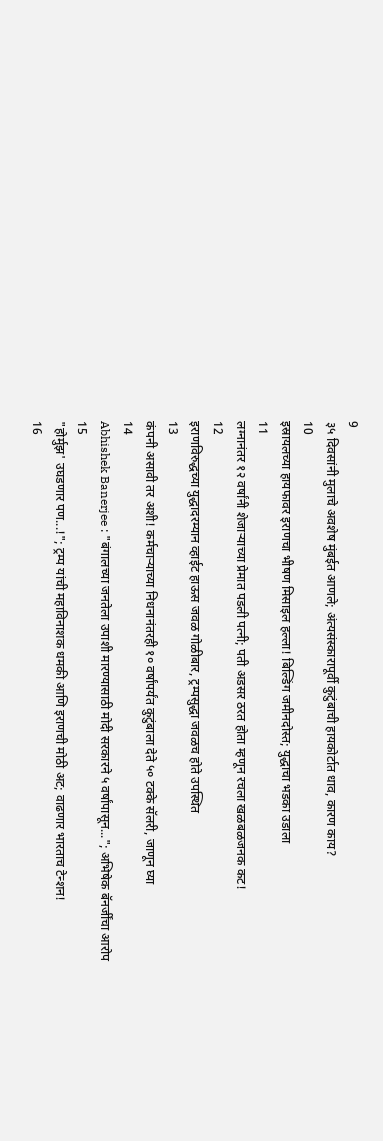9
३५ दिवसांनी मुलाचे अवशेष मुंबईत आणले; अंत्यसंस्कारापूर्वी कुटुंबाची हायकोर्टात धाव, कारण काय?
10
इस्रायलच्या हायफावर इराणचा भीषण मिसाइल हल्ला! बिल्डिंग जमीनदोस्त; युद्धाचा भडका उडाला
11
लग्नानंतर १२ वर्षांनी शेजाऱ्याच्या प्रेमात पडली पत्नी; पती अडसर ठरत होता म्हणून रचला खळबळजनक कट!
12
इराणविरुद्धच्या युद्धादरम्यान व्हाईट हाऊस जवळ गोळीबार, ट्रम्पसुद्धा जवळच होते उपस्थित
13
कंपनी असावी तर अशी! कर्मचाऱ्याच्या निधनानंतरही १० वर्षांपर्यंत कुटुंबाला देते ५० टक्के सॅलरी, जाणून घ्या
14
Abhishek Banerjee : "बंगालच्या जनतेला उपाशी मारण्यासाठी मोदी सरकारने ५ वर्षांपासून..."; अभिषेक बॅनर्जींचा आरोप
15
"होर्मुझ' उघडणार पण...!"; ट्रम्प यांची महाविनाशक धमकी आणि इराणची मोठी अट; वाढणार भारताच टेन्शन!
16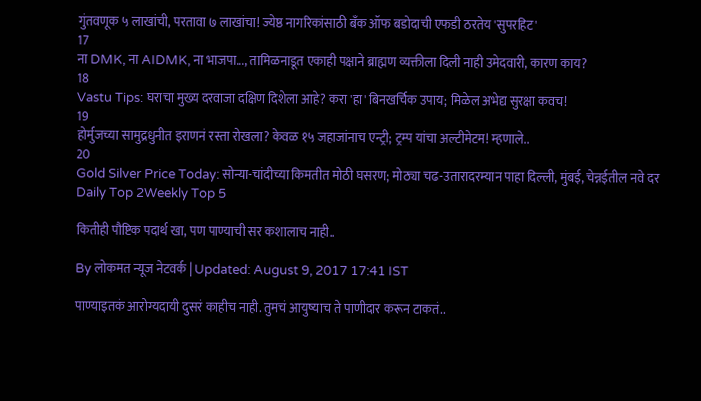गुंतवणूक ५ लाखांची, परतावा ७ लाखांचा! ज्येष्ठ नागरिकांसाठी बँक ऑफ बडोदाची एफडी ठरतेय 'सुपरहिट'
17
ना DMK, ना AIDMK, ना भाजपा..., तामिळनाडूत एकाही पक्षाने ब्राह्मण व्यक्तीला दिली नाही उमेदवारी, कारण काय?
18
Vastu Tips: घराचा मुख्य दरवाजा दक्षिण दिशेला आहे? करा 'हा' बिनखर्चिक उपाय; मिळेल अभेद्य सुरक्षा कवच!
19
होर्मुजच्या सामुद्रधुनीत इराणनं रस्ता रोखला? केवळ १५ जहाजांनाच एन्ट्री; ट्रम्प यांचा अल्टीमेटम! म्हणाले..
20
Gold Silver Price Today: सोन्या-चांदीच्या किमतीत मोठी घसरण; मोठ्या चढ-उतारादरम्यान पाहा दिल्ली, मुंबई, चेन्नईतील नवे दर
Daily Top 2Weekly Top 5

कितीही पौष्टिक पदार्थ खा, पण पाण्याची सर कशालाच नाही..

By लोकमत न्यूज नेटवर्क | Updated: August 9, 2017 17:41 IST

पाण्याइतकं आरोग्यदायी दुसरं काहीच नाही. तुमचं आयुष्याच ते पाणीदार करून टाकतं..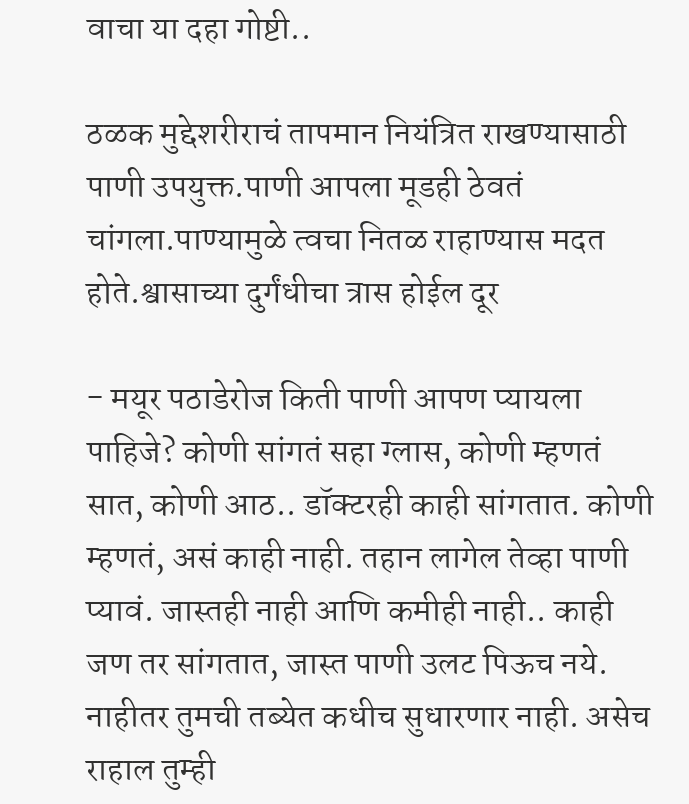वाचा या दहा गोष्टी..

ठळक मुद्देशरीराचं तापमान नियंत्रित राखण्यासाठी पाणी उपयुक्त.पाणी आपला मूडही ठेवतं चांगला.पाण्यामुळे त्वचा नितळ राहाण्यास मदत होते.श्वासाच्या दुर्गंधीचा त्रास होईल दूर

- मयूर पठाडेरोज किती पाणी आपण प्यायला पाहिजे? कोणी सांगतं सहा ग्लास, कोणी म्हणतं सात, कोणी आठ.. डॉक्टरही काही सांगतात. कोणी म्हणतं, असं काही नाही. तहान लागेल तेव्हा पाणी प्यावं. जास्तही नाही आणि कमीही नाही.. काही जण तर सांगतात, जास्त पाणी उलट पिऊच नये. नाहीतर तुमची तब्येत कधीच सुधारणार नाही. असेच राहाल तुम्ही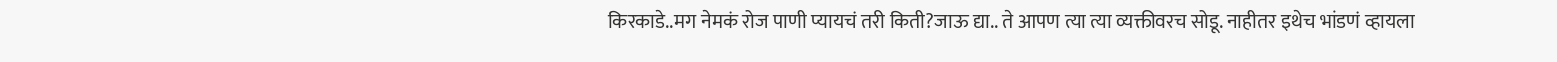किरकाडे..मग नेमकं रोज पाणी प्यायचं तरी किती?जाऊ द्या.. ते आपण त्या त्या व्यक्तीवरच सोडू. नाहीतर इथेच भांडणं व्हायला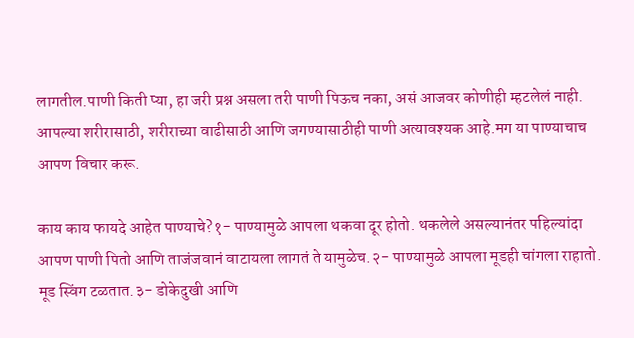लागतील.पाणी किती प्या, हा जरी प्रश्न असला तरी पाणी पिऊच नका, असं आजवर कोणीही म्हटलेलं नाही. आपल्या शरीरासाठी, शरीराच्या वाढीसाठी आणि जगण्यासाठीही पाणी अत्यावश्यक आहे.मग या पाण्याचाच आपण विचार करू.

काय काय फायदे आहेत पाण्याचे?१- पाण्यामुळे आपला थकवा दूर होतो. थकलेले असल्यानंतर पहिल्यांदा आपण पाणी पितो आणि ताजंजवानं वाटायला लागतं ते यामुळेच.२- पाण्यामुळे आपला मूडही चांगला राहातो. मूड स्विंग टळतात.३- डोकेदुखी आणि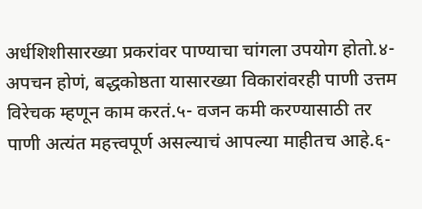अर्धशिशीसारख्या प्रकरांवर पाण्याचा चांगला उपयोग होतो.४- अपचन होणं, बद्धकोष्ठता यासारख्या विकारांवरही पाणी उत्तम विरेचक म्हणून काम करतं.५- वजन कमी करण्यासाठी तर पाणी अत्यंत महत्त्वपूर्ण असल्याचं आपल्या माहीतच आहे.६-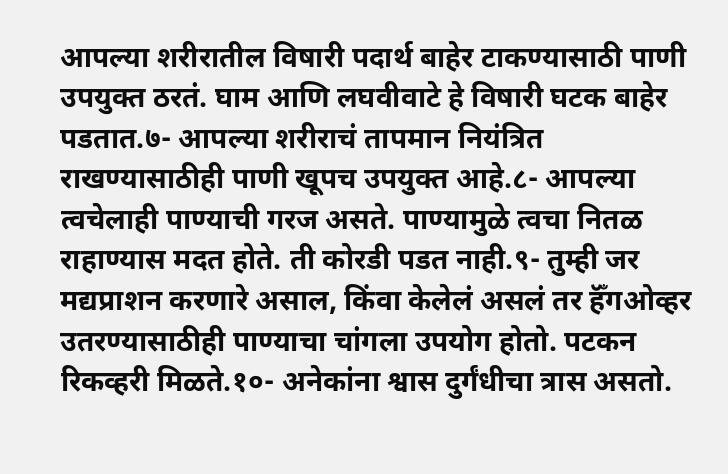आपल्या शरीरातील विषारी पदार्थ बाहेर टाकण्यासाठी पाणी उपयुक्त ठरतं. घाम आणि लघवीवाटे हे विषारी घटक बाहेर पडतात.७- आपल्या शरीराचं तापमान नियंत्रित राखण्यासाठीही पाणी खूपच उपयुक्त आहे.८- आपल्या त्वचेलाही पाण्याची गरज असते. पाण्यामुळे त्वचा नितळ राहाण्यास मदत होते. ती कोरडी पडत नाही.९- तुम्ही जर मद्यप्राशन करणारे असाल, किंवा केलेलं असलं तर हॅँगओव्हर उतरण्यासाठीही पाण्याचा चांगला उपयोग होतो. पटकन रिकव्हरी मिळते.१०- अनेकांना श्वास दुर्गंधीचा त्रास असतो.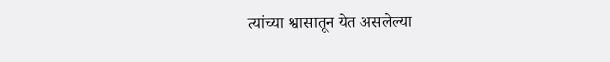त्यांच्या श्वासातून येत असलेल्या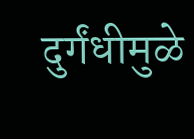दुर्गंधीमुळे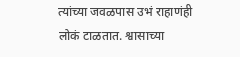त्यांच्या जवळपास उभं राहाणंही लोकं टाळतात. श्वासाच्या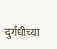दुर्गंधीच्या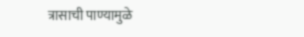त्रासाची पाण्यामुळे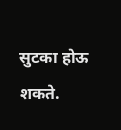सुटका होऊ शकते.